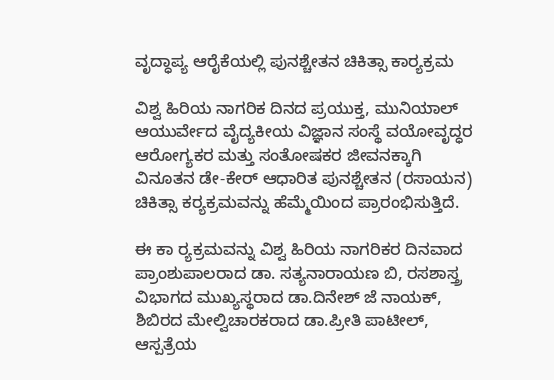ವೃದ್ಧಾಪ್ಯ ಆರೈಕೆಯಲ್ಲಿ ಪುನಶ್ಚೇತನ ಚಿಕಿತ್ಸಾ ಕಾರ‍್ಯಕ್ರಮ

ವಿಶ್ವ ಹಿರಿಯ ನಾಗರಿಕ ದಿನದ ಪ್ರಯುಕ್ತ, ಮುನಿಯಾಲ್ ಆಯುರ್ವೇದ ವೈದ್ಯಕೀಯ ವಿಜ್ಞಾನ ಸಂಸ್ಥೆ ವಯೋವೃದ್ಧರ ಆರೋಗ್ಯಕರ ಮತ್ತು ಸಂತೋಷಕರ ಜೀವನಕ್ಕಾಗಿ ವಿನೂತನ ಡೇ-ಕೇರ್ ಆಧಾರಿತ ಪುನಶ್ಚೇತನ (ರಸಾಯನ) ಚಿಕಿತ್ಸಾ ಕರ‍್ಯಕ್ರಮವನ್ನು ಹೆಮ್ಮೆಯಿಂದ ಪ್ರಾರಂಭಿಸುತ್ತಿದೆ.

ಈ ಕಾ ರ‍್ಯಕ್ರಮವನ್ನು ವಿಶ್ವ ಹಿರಿಯ ನಾಗರಿಕರ ದಿನವಾದ ಪ್ರಾಂಶುಪಾಲರಾದ ಡಾ. ಸತ್ಯನಾರಾಯಣ ಬಿ, ರಸಶಾಸ್ತ್ರ ವಿಭಾಗದ ಮುಖ್ಯಸ್ಥರಾದ ಡಾ.ದಿನೇಶ್ ಜೆ ನಾಯಕ್, ಶಿಬಿರದ ಮೇಲ್ವಿಚಾರಕರಾದ ಡಾ.ಪ್ರೀತಿ ಪಾಟೀಲ್, ಆಸ್ಪತ್ರೆಯ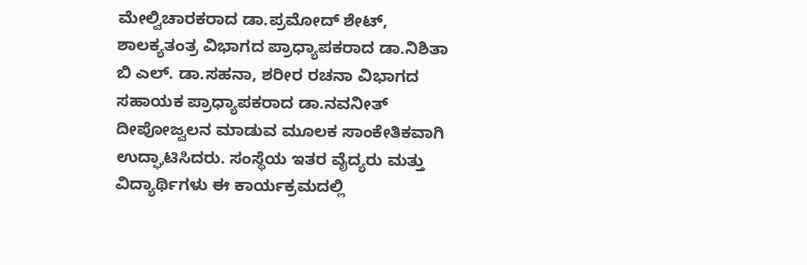ಮೇಲ್ವಿಚಾರಕರಾದ ಡಾ.ಪ್ರಮೋದ್ ಶೇಟ್, ಶಾಲಕ್ಯತಂತ್ರ ವಿಭಾಗದ ಪ್ರಾಧ್ಯಾಪಕರಾದ ಡಾ.ನಿಶಿತಾ ಬಿ ಎಲ್. ಡಾ.ಸಹನಾ, ಶರೀರ ರಚನಾ ವಿಭಾಗದ ಸಹಾಯಕ ಪ್ರಾಧ್ಯಾಪಕರಾದ ಡಾ.ನವನೀತ್ ದೀಪೋಜ್ವಲನ ಮಾಡುವ ಮೂಲಕ ಸಾಂಕೇತಿಕವಾಗಿ ಉದ್ಘಾಟಿಸಿದರು. ಸಂಸ್ಥೆಯ ಇತರ ವೈದ್ಯರು ಮತ್ತು ವಿದ್ಯಾರ್ಥಿಗಳು ಈ ಕಾರ್ಯಕ್ರಮದಲ್ಲಿ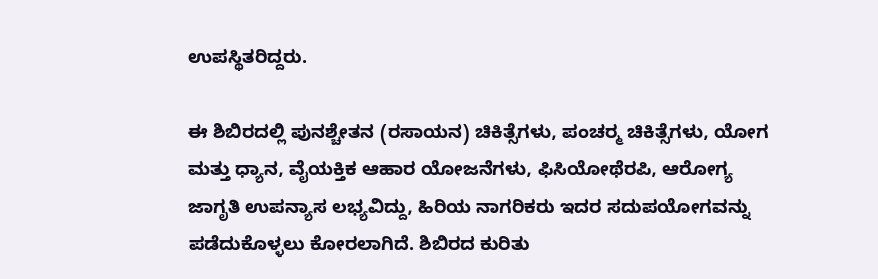ಉಪಸ್ಥಿತರಿದ್ದರು.

ಈ ಶಿಬಿರದಲ್ಲಿ ಪುನಶ್ಚೇತನ (ರಸಾಯನ) ಚಿಕಿತ್ಸೆಗಳು, ಪಂಚರ‍್ಮ ಚಿಕಿತ್ಸೆಗಳು, ಯೋಗ ಮತ್ತು ಧ್ಯಾನ, ವೈಯಕ್ತಿಕ ಆಹಾರ ಯೋಜನೆಗಳು, ಫಿಸಿಯೋಥೆರಪಿ, ಆರೋಗ್ಯ ಜಾಗೃತಿ ಉಪನ್ಯಾಸ ಲಭ್ಯವಿದ್ದು, ಹಿರಿಯ ನಾಗರಿಕರು ಇದರ ಸದುಪಯೋಗವನ್ನು ಪಡೆದುಕೊಳ್ಳಲು ಕೋರಲಾಗಿದೆ. ಶಿಬಿರದ ಕುರಿತು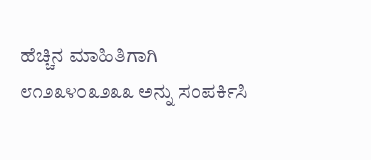ಹೆಚ್ಚಿನ ಮಾಹಿತಿಗಾಗಿ ೮೧೨೩೪೦೩೨೩೩ ಅನ್ನು ಸಂಪರ್ಕಿಸಿ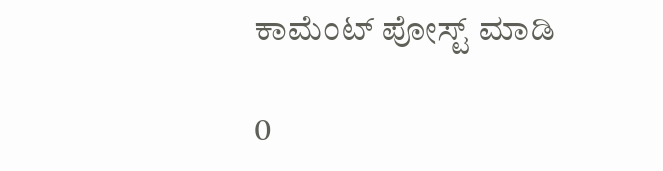ಕಾಮೆಂಟ್‌‌ ಪೋಸ್ಟ್‌ ಮಾಡಿ

0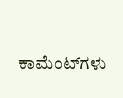ಕಾಮೆಂಟ್‌ಗಳು